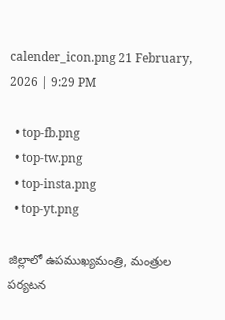calender_icon.png 21 February, 2026 | 9:29 PM

  • top-fb.png
  • top-tw.png
  • top-insta.png
  • top-yt.png

జిల్లాలో ఉపముఖ్యమంత్రి, మంత్రుల పర్యటన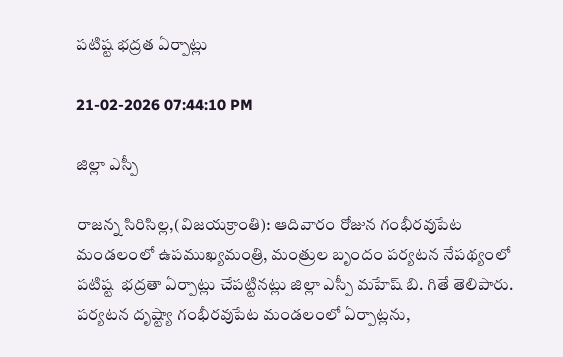పటిష్ట భద్రత ఏర్పాట్లు

21-02-2026 07:44:10 PM

జిల్లా ఎస్పీ

రాజన్న సిరిసిల్ల,(విజయక్రాంతి): ఆదివారం రోజున గంభీరవుపేట మండలంలో ఉపముఖ్యమంత్రి, మంత్రుల బృందం పర్యటన నేపథ్యంలో పటిష్ట  భద్రతా ఏర్పాట్లు చేపట్టినట్లు జిల్లా ఎస్పీ మహేష్ బి. గితే తెలిపారు. పర్యటన దృష్ట్యా గంభీరవుపేట మండలంలో ఏర్పాట్లను,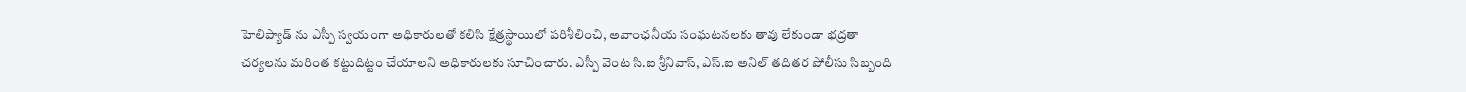హెలిప్యాడ్ ను ఎస్పీ స్వయంగా అధికారులతో కలిసి క్షేత్రస్థాయిలో పరిశీలించి, అవాంఛనీయ సంఘటనలకు తావు లేకుండా భద్రతా చర్యలను మరింత కట్టుదిట్టం చేయాలని అధికారులకు సూచించారు. ఎస్పీ వెంట సి.ఐ శ్రీనివాస్, ఎస్‌.ఐ అనిల్ తదితర పోలీసు సిబ్బంది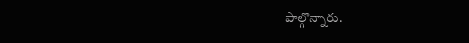పాల్గొన్నారు.